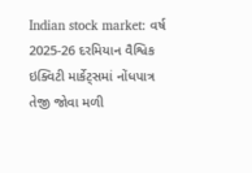Indian stock market: વર્ષ 2025-26 દરમિયાન વૈશ્વિક ઇક્વિટી માર્કેટ્સમાં નોંધપાત્ર તેજી જોવા મળી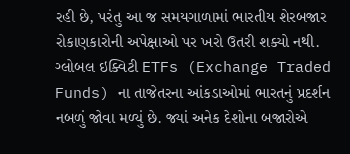રહી છે, પરંતુ આ જ સમયગાળામાં ભારતીય શેરબજાર રોકાણકારોની અપેક્ષાઓ પર ખરો ઉતરી શક્યો નથી. ગ્લોબલ ઇક્વિટી ETFs (Exchange Traded Funds) ના તાજેતરના આંકડાઓમાં ભારતનું પ્રદર્શન નબળું જોવા મળ્યું છે. જ્યાં અનેક દેશોના બજારોએ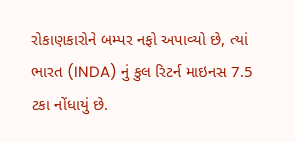રોકાણકારોને બમ્પર નફો અપાવ્યો છે, ત્યાં ભારત (INDA) નું કુલ રિટર્ન માઇનસ 7.5 ટકા નોંધાયું છે.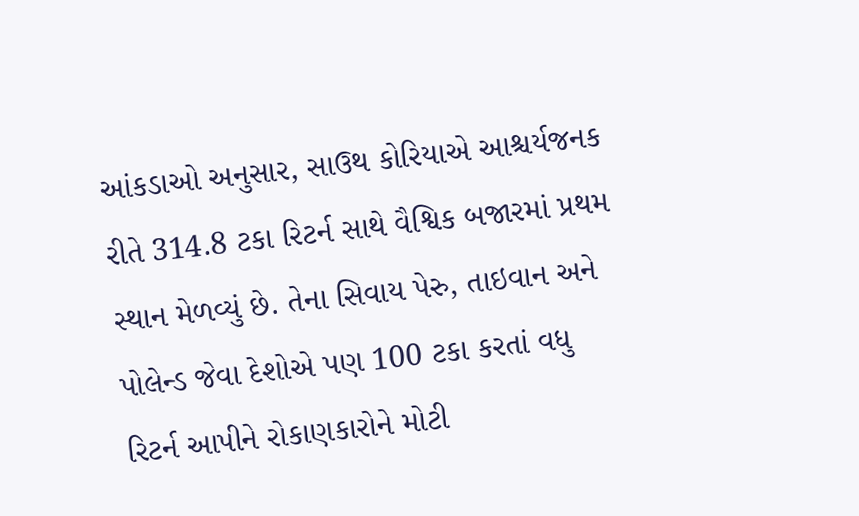આંકડાઓ અનુસાર, સાઉથ કોરિયાએ આશ્ચર્યજનક રીતે 314.8 ટકા રિટર્ન સાથે વૈશ્વિક બજારમાં પ્રથમ સ્થાન મેળવ્યું છે. તેના સિવાય પેરુ, તાઇવાન અને પોલેન્ડ જેવા દેશોએ પણ 100 ટકા કરતાં વધુ રિટર્ન આપીને રોકાણકારોને મોટી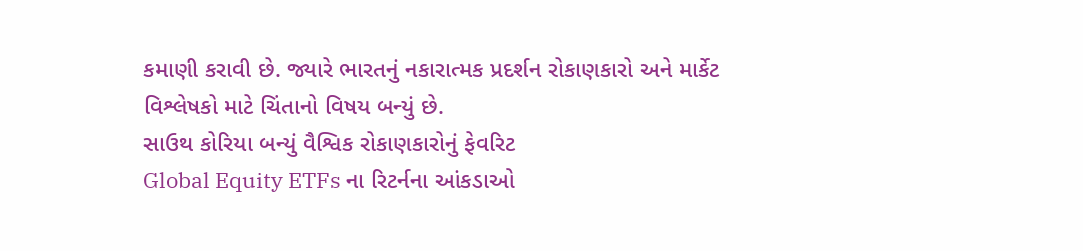કમાણી કરાવી છે. જ્યારે ભારતનું નકારાત્મક પ્રદર્શન રોકાણકારો અને માર્કેટ વિશ્લેષકો માટે ચિંતાનો વિષય બન્યું છે.
સાઉથ કોરિયા બન્યું વૈશ્વિક રોકાણકારોનું ફેવરિટ
Global Equity ETFs ના રિટર્નના આંકડાઓ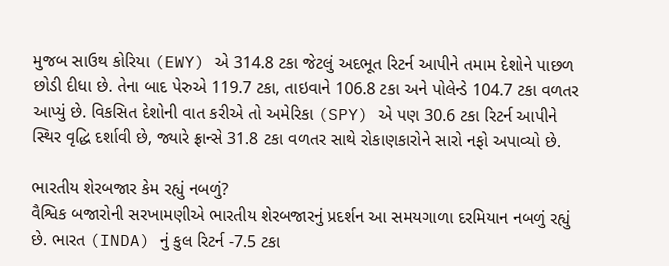મુજબ સાઉથ કોરિયા (EWY) એ 314.8 ટકા જેટલું અદભૂત રિટર્ન આપીને તમામ દેશોને પાછળ છોડી દીધા છે. તેના બાદ પેરુએ 119.7 ટકા, તાઇવાને 106.8 ટકા અને પોલેન્ડે 104.7 ટકા વળતર આપ્યું છે. વિકસિત દેશોની વાત કરીએ તો અમેરિકા (SPY) એ પણ 30.6 ટકા રિટર્ન આપીને સ્થિર વૃદ્ધિ દર્શાવી છે, જ્યારે ફ્રાન્સે 31.8 ટકા વળતર સાથે રોકાણકારોને સારો નફો અપાવ્યો છે.

ભારતીય શેરબજાર કેમ રહ્યું નબળું?
વૈશ્વિક બજારોની સરખામણીએ ભારતીય શેરબજારનું પ્રદર્શન આ સમયગાળા દરમિયાન નબળું રહ્યું છે. ભારત (INDA) નું કુલ રિટર્ન -7.5 ટકા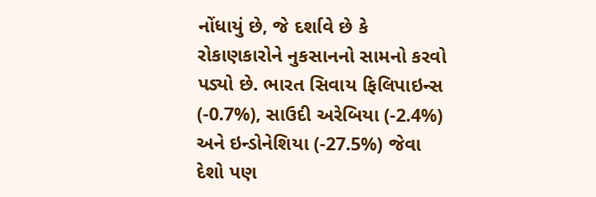નોંધાયું છે, જે દર્શાવે છે કે રોકાણકારોને નુકસાનનો સામનો કરવો પડ્યો છે. ભારત સિવાય ફિલિપાઇન્સ (-0.7%), સાઉદી અરેબિયા (-2.4%) અને ઇન્ડોનેશિયા (-27.5%) જેવા દેશો પણ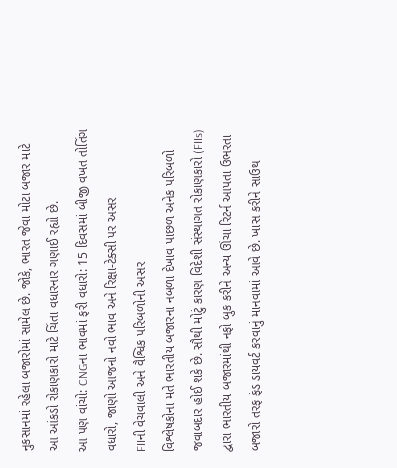નુકસાનમાં રહેલા બજારોમાં સામેલ છે. જોકે, ભારત જેવા મોટા બજાર માટે આ આંકડો રોકાણકારો માટે ચિંતા વધારનાર ગણાઈ રહ્યો છે.
આ પણ વાંચો: CNGના ભાવમાં ફરી વધારો: 15 દિવસમાં બીજી વખત તોતિંગ વધારો, જાણો આજનો નવો ભાવ અને રિક્ષા-ટેક્સી પર અસર
FIIની વેચવાલી અને વૈશ્વિક પરિબળોની અસર
વિશ્લેષકોના મતે ભારતીય બજારના નબળા દેખાવ પાછળ અનેક પરિબળો જવાબદાર હોઈ શકે છે. સૌથી મોટું કારણ વિદેશી સંસ્થાગત રોકાણકારો (FIIs) દ્વારા ભારતીય બજારમાંથી નફો બુક કરીને અન્ય ઊંચા રિટર્ન આપતા ઉભરતા બજારો તરફ ફંડ ડાયવર્ટ કરવાનું માનવામાં આવે છે. ખાસ કરીને સાઉથ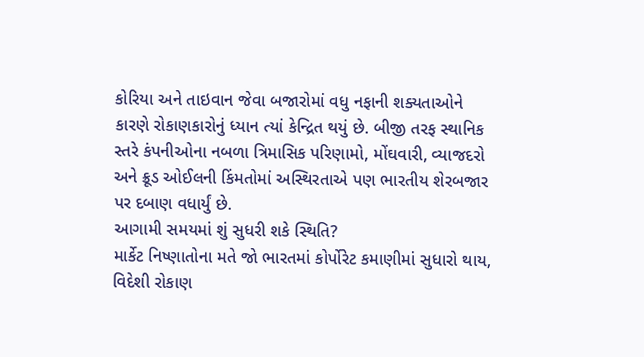કોરિયા અને તાઇવાન જેવા બજારોમાં વધુ નફાની શક્યતાઓને કારણે રોકાણકારોનું ધ્યાન ત્યાં કેન્દ્રિત થયું છે. બીજી તરફ સ્થાનિક સ્તરે કંપનીઓના નબળા ત્રિમાસિક પરિણામો, મોંઘવારી, વ્યાજદરો અને ક્રૂડ ઓઈલની કિંમતોમાં અસ્થિરતાએ પણ ભારતીય શેરબજાર પર દબાણ વધાર્યું છે.
આગામી સમયમાં શું સુધરી શકે સ્થિતિ?
માર્કેટ નિષ્ણાતોના મતે જો ભારતમાં કોર્પોરેટ કમાણીમાં સુધારો થાય, વિદેશી રોકાણ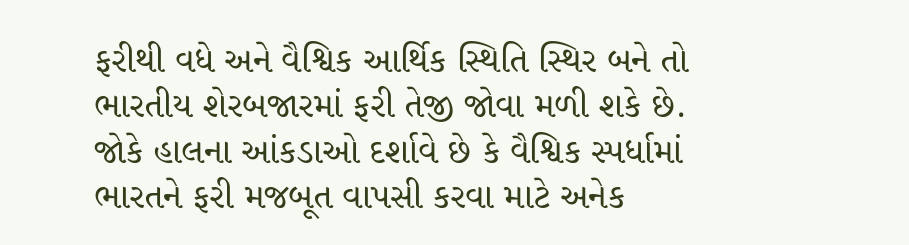ફરીથી વધે અને વૈશ્વિક આર્થિક સ્થિતિ સ્થિર બને તો ભારતીય શેરબજારમાં ફરી તેજી જોવા મળી શકે છે. જોકે હાલના આંકડાઓ દર્શાવે છે કે વૈશ્વિક સ્પર્ધામાં ભારતને ફરી મજબૂત વાપસી કરવા માટે અનેક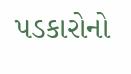પડકારોનો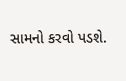સામનો કરવો પડશે.